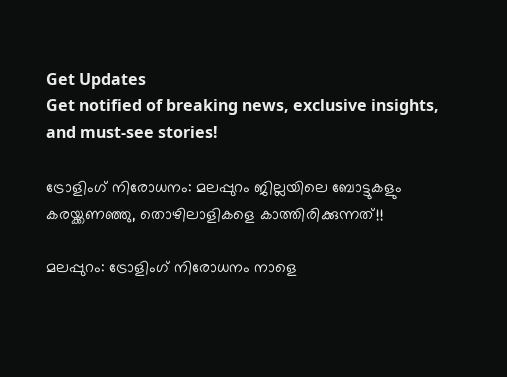Get Updates
Get notified of breaking news, exclusive insights, and must-see stories!

ട്രോളിംഗ് നിരോധനം: മലപ്പുറം ജില്ലയിലെ ബോട്ടുകളും കരയ്ക്കണഞ്ഞു, തൊഴിലാളികളെ കാത്തിരിക്കുന്നത്!!

മലപ്പുറം: ട്രോളിംഗ് നിരോധനം നാളെ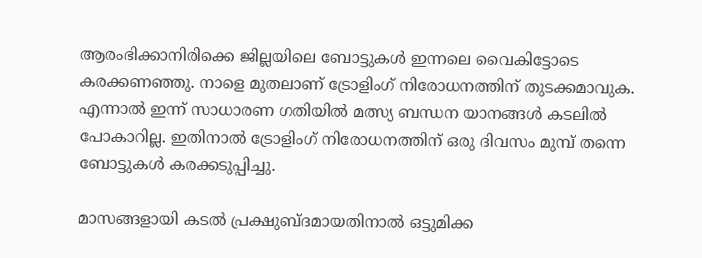ആരംഭിക്കാനിരിക്കെ ജില്ലയിലെ ബോട്ടുകള്‍ ഇന്നലെ വൈകിട്ടോടെ കരക്കണഞ്ഞു. നാളെ മുതലാണ് ട്രോളിംഗ് നിരോധനത്തിന് തുടക്കമാവുക. എന്നാല്‍ ഇന്ന് സാധാരണ ഗതിയില്‍ മത്സ്യ ബന്ധന യാനങ്ങള്‍ കടലില്‍ പോകാറില്ല. ഇതിനാല്‍ ട്രോളിംഗ് നിരോധനത്തിന് ഒരു ദിവസം മുമ്പ് തന്നെ ബോട്ടുകള്‍ കരക്കടുപ്പിച്ചു.

മാസങ്ങളായി കടല്‍ പ്രക്ഷുബ്ദമായതിനാല്‍ ഒട്ടുമിക്ക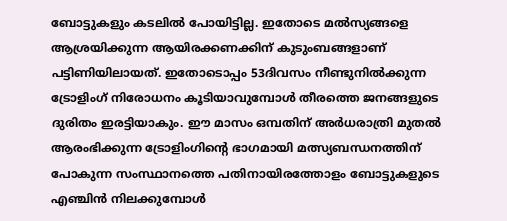ബോട്ടുകളും കടലില്‍ പോയിട്ടില്ല. ഇതോടെ മല്‍സ്യങ്ങളെ ആശ്രയിക്കുന്ന ആയിരക്കണക്കിന് കുടുംബങ്ങളാണ് പട്ടിണിയിലായത്. ഇതോടൊപ്പം 53ദിവസം നീണ്ടുനില്‍ക്കുന്ന ട്രോളിംഗ് നിരോധനം കൂടിയാവുമ്പോള്‍ തീരത്തെ ജനങ്ങളുടെ ദുരിതം ഇരട്ടിയാകും. ഈ മാസം ഒമ്പതിന് അര്‍ധരാത്രി മുതല്‍ ആരംഭിക്കുന്ന ട്രോളിംഗിന്റെ ഭാഗമായി മത്സ്യബന്ധനത്തിന് പോകുന്ന സംസ്ഥാനത്തെ പതിനായിരത്തോളം ബോട്ടുകളുടെ എഞ്ചിന്‍ നിലക്കുമ്പോള്‍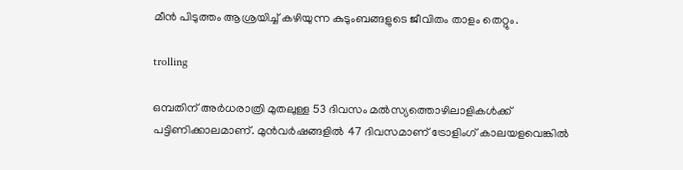മീന്‍ പിടുത്തം ആശ്രയിച്ച് കഴിയുന്ന കുടുംബങ്ങളുടെ ജീവിതം താളം തെറ്റും.

trolling

ഒമ്പതിന് അര്‍ധരാത്രി മുതലുള്ള 53 ദിവസം മല്‍സ്യത്തൊഴിലാളികള്‍ക്ക് പട്ടിണിക്കാലമാണ്. മുന്‍വര്‍ഷങ്ങളില്‍ 47 ദിവസമാണ് ട്രോളിംഗ് കാലയളവെങ്കില്‍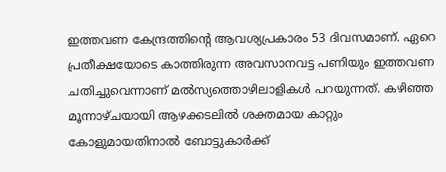ഇത്തവണ കേന്ദ്രത്തിന്റെ ആവശ്യപ്രകാരം 53 ദിവസമാണ്. ഏറെ പ്രതീക്ഷയോടെ കാത്തിരുന്ന അവസാനവട്ട പണിയും ഇത്തവണ ചതിച്ചുവെന്നാണ് മല്‍സ്യത്തൊഴിലാളികള്‍ പറയുന്നത്. കഴിഞ്ഞ മൂന്നാഴ്ചയായി ആഴക്കടലില്‍ ശക്തമായ കാറ്റും കോളുമായതിനാല്‍ ബോട്ടുകാര്‍ക്ക്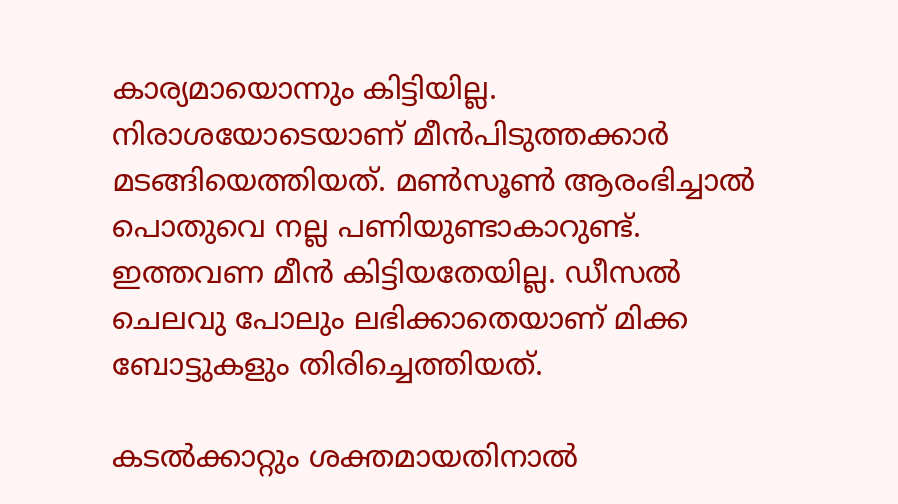കാര്യമായൊന്നും കിട്ടിയില്ല. നിരാശയോടെയാണ് മീന്‍പിടുത്തക്കാര്‍ മടങ്ങിയെത്തിയത്. മണ്‍സൂണ്‍ ആരംഭിച്ചാല്‍ പൊതുവെ നല്ല പണിയുണ്ടാകാറുണ്ട്. ഇത്തവണ മീന്‍ കിട്ടിയതേയില്ല. ഡീസല്‍ ചെലവു പോലും ലഭിക്കാതെയാണ് മിക്ക ബോട്ടുകളും തിരിച്ചെത്തിയത്.

കടല്‍ക്കാറ്റും ശക്തമായതിനാല്‍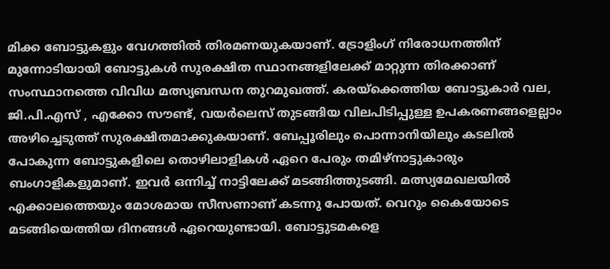മിക്ക ബോട്ടുകളും വേഗത്തില്‍ തിരമണയുകയാണ്. ട്രോളിംഗ് നിരോധനത്തിന് മുന്നോടിയായി ബോട്ടുകള്‍ സുരക്ഷിത സ്ഥാനങ്ങളിലേക്ക് മാറ്റുന്ന തിരക്കാണ് സംസ്ഥാനത്തെ വിവിധ മത്സ്യബന്ധന തുറമുഖത്ത്. കരയ്‌ക്കെത്തിയ ബോട്ടുകാര്‍ വല, ജി.പി.എസ് , എക്കോ സൗണ്ട്, വയര്‍ലെസ് തുടങ്ങിയ വിലപിടിപ്പുള്ള ഉപകരണങ്ങളെല്ലാം അഴിച്ചെടുത്ത് സുരക്ഷിതമാക്കുകയാണ്. ബേപ്പൂരിലും പൊന്നാനിയിലും കടലില്‍ പോകുന്ന ബോട്ടുകളിലെ തൊഴിലാളികള്‍ ഏറെ പേരും തമിഴ്‌നാട്ടുകാരും ബംഗാളികളുമാണ്. ഇവര്‍ ഒന്നിച്ച് നാട്ടിലേക്ക് മടങ്ങിത്തുടങ്ങി. മത്സ്യമേഖലയില്‍ എക്കാലത്തെയും മോശമായ സീസണാണ് കടന്നു പോയത്. വെറും കൈയോടെ മടങ്ങിയെത്തിയ ദിനങ്ങള്‍ ഏറെയുണ്ടായി. ബോട്ടുടമകളെ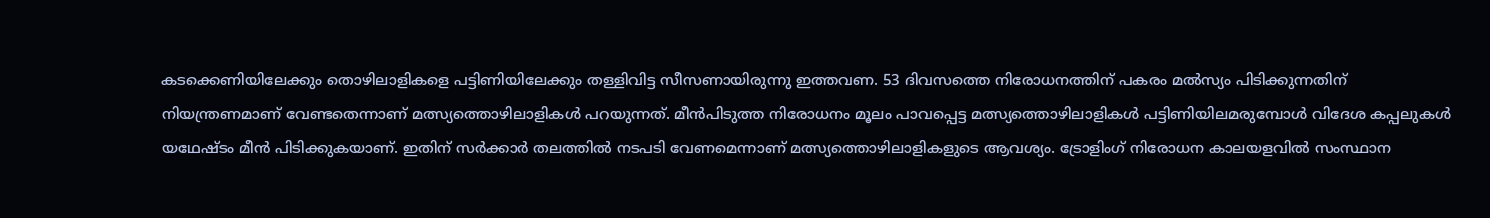കടക്കെണിയിലേക്കും തൊഴിലാളികളെ പട്ടിണിയിലേക്കും തള്ളിവിട്ട സീസണായിരുന്നു ഇത്തവണ. 53 ദിവസത്തെ നിരോധനത്തിന് പകരം മല്‍സ്യം പിടിക്കുന്നതിന് നിയന്ത്രണമാണ് വേണ്ടതെന്നാണ് മത്സ്യത്തൊഴിലാളികള്‍ പറയുന്നത്. മീന്‍പിടുത്ത നിരോധനം മൂലം പാവപ്പെട്ട മത്സ്യത്തൊഴിലാളികള്‍ പട്ടിണിയിലമരുമ്പോള്‍ വിദേശ കപ്പലുകള്‍ യഥേഷ്ടം മീന്‍ പിടിക്കുകയാണ്. ഇതിന് സര്‍ക്കാര്‍ തലത്തില്‍ നടപടി വേണമെന്നാണ് മത്സ്യത്തൊഴിലാളികളുടെ ആവശ്യം. ട്രോളിംഗ് നിരോധന കാലയളവില്‍ സംസ്ഥാന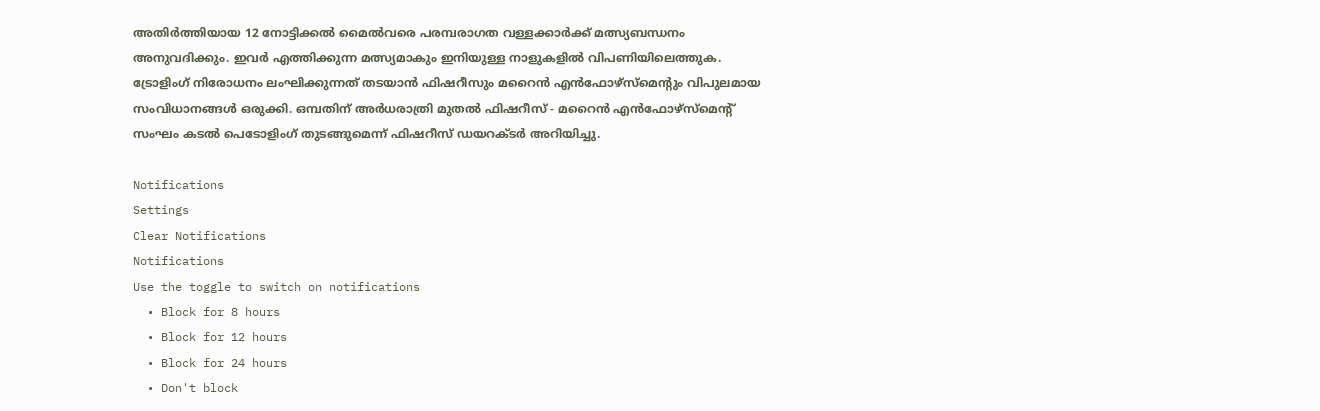അതിര്‍ത്തിയായ 12 നോട്ടിക്കല്‍ മൈല്‍വരെ പരമ്പരാഗത വള്ളക്കാര്‍ക്ക് മത്സ്യബന്ധനം അനുവദിക്കും. ഇവര്‍ എത്തിക്കുന്ന മത്സ്യമാകും ഇനിയുള്ള നാളുകളില്‍ വിപണിയിലെത്തുക. ട്രോളിംഗ് നിരോധനം ലംഘിക്കുന്നത് തടയാന്‍ ഫിഷറീസും മറൈന്‍ എന്‍ഫോഴ്‌സ്‌മെന്റും വിപുലമായ സംവിധാനങ്ങള്‍ ഒരുക്കി. ഒമ്പതിന് അര്‍ധരാത്രി മുതല്‍ ഫിഷറീസ് - മറൈന്‍ എന്‍ഫോഴ്‌സ്‌മെന്റ് സംഘം കടല്‍ പെടോളിംഗ് തുടങ്ങുമെന്ന് ഫിഷറീസ് ഡയറക്ടര്‍ അറിയിച്ചു.

Notifications
Settings
Clear Notifications
Notifications
Use the toggle to switch on notifications
  • Block for 8 hours
  • Block for 12 hours
  • Block for 24 hours
  • Don't block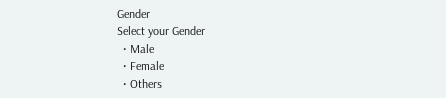Gender
Select your Gender
  • Male
  • Female
  • Others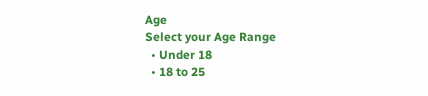Age
Select your Age Range
  • Under 18
  • 18 to 25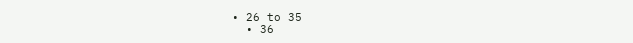• 26 to 35
  • 36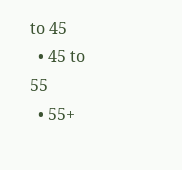to 45
  • 45 to 55
  • 55+